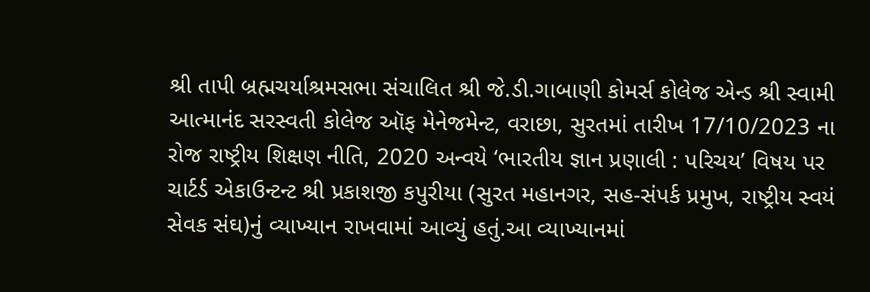શ્રી તાપી બ્રહ્મચર્યાશ્રમસભા સંચાલિત શ્રી જે.ડી.ગાબાણી કોમર્સ કોલેજ એન્ડ શ્રી સ્વામી આત્માનંદ સરસ્વતી કોલેજ ઑફ મેનેજમેન્ટ, વરાછા, સુરતમાં તારીખ 17/10/2023 ના રોજ રાષ્ટ્રીય શિક્ષણ નીતિ, 2020 અન્વયે ‘ભારતીય જ્ઞાન પ્રણાલી : પરિચય’ વિષય પર ચાર્ટર્ડ એકાઉન્ટન્ટ શ્રી પ્રકાશજી કપુરીયા (સુરત મહાનગર, સહ-સંપર્ક પ્રમુખ, રાષ્ટ્રીય સ્વયં સેવક સંઘ)નું વ્યાખ્યાન રાખવામાં આવ્યું હતું.આ વ્યાખ્યાનમાં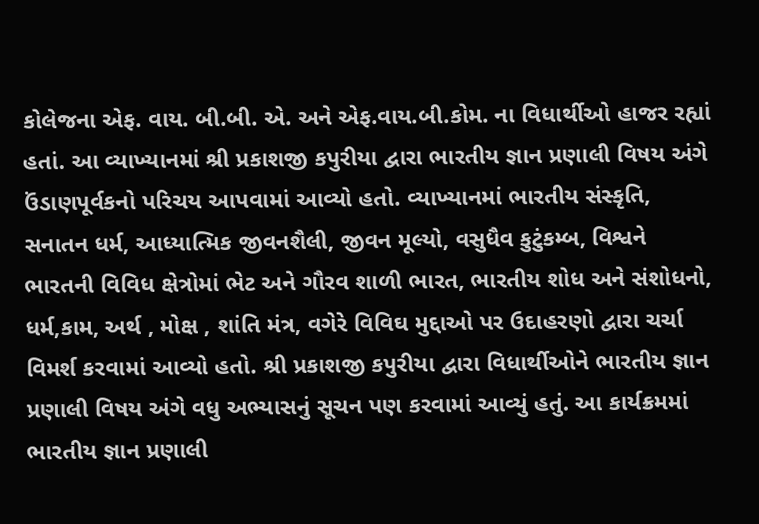કોલેજના એફ. વાય. બી.બી. એ. અને એફ.વાય.બી.કોમ. ના વિધાર્થીઓ હાજર રહ્યાં હતાં. આ વ્યાખ્યાનમાં શ્રી પ્રકાશજી કપુરીયા દ્વારા ભારતીય જ્ઞાન પ્રણાલી વિષય અંગે ઉંડાણપૂર્વકનો પરિચય આપવામાં આવ્યો હતો. વ્યાખ્યાનમાં ભારતીય સંસ્કૃતિ, સનાતન ધર્મ, આધ્યાત્મિક જીવનશૈલી, જીવન મૂલ્યો, વસુધૈવ કુટુંકમ્બ, વિશ્વને ભારતની વિવિધ ક્ષેત્રોમાં ભેટ અને ગૌરવ શાળી ભારત, ભારતીય શોધ અને સંશોધનો, ધર્મ,કામ, અર્થ , મોક્ષ , શાંતિ મંત્ર, વગેરે વિવિઘ મુદ્દાઓ પર ઉદાહરણો દ્વારા ચર્ચા વિમર્શ કરવામાં આવ્યો હતો. શ્રી પ્રકાશજી કપુરીયા દ્વારા વિધાર્થીઓને ભારતીય જ્ઞાન પ્રણાલી વિષય અંગે વધુ અભ્યાસનું સૂચન પણ કરવામાં આવ્યું હતું. આ કાર્યક્રમમાં ભારતીય જ્ઞાન પ્રણાલી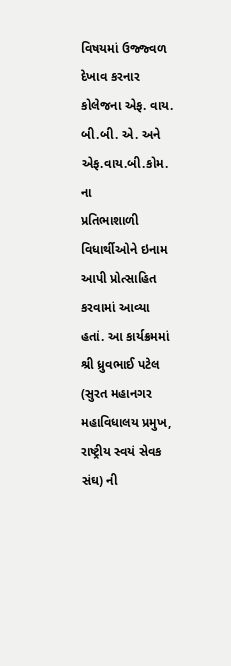વિષયમાં ઉજ્જ્વળ દેખાવ કરનાર કોલેજના એફ. વાય. બી.બી. એ. અને એફ.વાય.બી.કોમ. ના
પ્રતિભાશાળી વિધાર્થીઓને ઇનામ આપી પ્રોત્સાહિત કરવામાં આવ્યા હતાં. આ કાર્યક્રમમાં શ્રી ધ્રુવભાઈ પટેલ (સુરત મહાનગર મહાવિધાલય પ્રમુખ, રાષ્ટ્રીય સ્વયં સેવક સંઘ) ની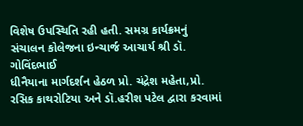વિશેષ ઉપસ્થિતિ રહી હતી. સમગ્ર કાર્યક્રમનું સંચાલન કોલેજના ઇન્ચાર્જ આચાર્ય શ્રી ડૉ. ગોવિંદભાઈ
ધીનૈયાના માર્ગદર્શન હેઠળ પ્રો. ચંદ્રેશ મહેતા,પ્રો. રસિક કાથરોટિયા અને ડૉ.હરીશ પટેલ દ્વારા કરવામાં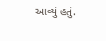આવ્યું હતું.